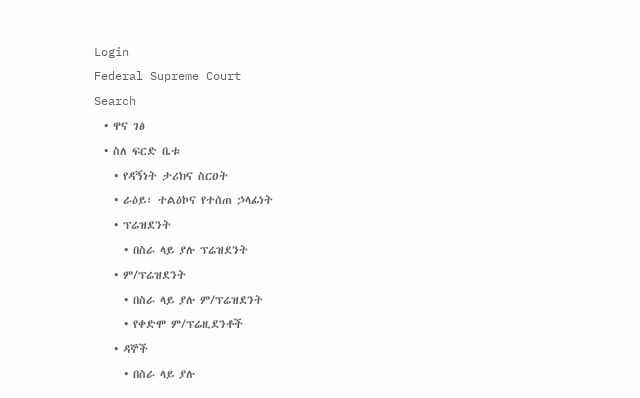Login
Federal Supreme Court
Search
  • ዋና ገፅ
  • ስለ ፍርድ ቤቱ
    • የዳኝነት ታሪክና ስርዐት
    • ራዕይ፣ ተልዕኮና የተሰጠ ኃላፊነት
    • ፕሬዝደንት
      • በስራ ላይ ያሉ ፕሬዝደንት
    • ም/ፕሬዝደንት
      • በስራ ላይ ያሉ ም/ፕሬዝደንት
      • የቀድሞ ም/ፕሬዚደንቶች
    • ዳኞች
      • በስራ ላይ ያሉ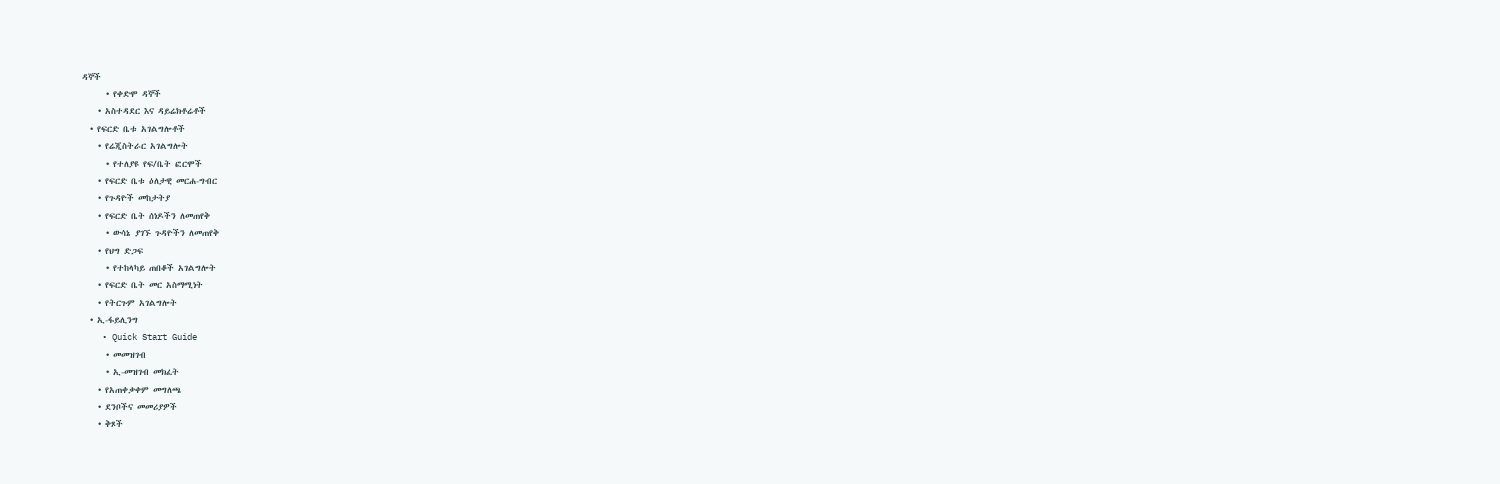ዳኞች
      • የቀድሞ ዳኞች
    • አስተዳደር እና ዳይሬክቶሬቶች
  • የፍርድ ቤቱ አገልግሎቶች
    • የሬጂስትራር አገልግሎት
      • የተለያዩ የፍ/ቤት ፎርሞች
    • የፍርድ ቤቱ ዕለታዊ መርሐ-ግብር
    • የጉዳዮች መከታትያ
    • የፍርድ ቤት ሰነዶችን ለመጠየቅ
      • ውሳኔ ያገኙ ጉዳዮችን ለመጠየቅ
    • የህግ ድጋፍ
      • የተከላካይ ጠበቆች አገልግሎት
    • የፍርድ ቤት መር አስማሚነት
    • የትርጉም አገልግሎት
  • ኢ-ፋይሊንግ
    • Quick Start Guide
      • መመዝገብ
      • ኢ-መዝገብ መክፈት
    • የአጠቀቃቀም መግለጫ
    • ደንቦችና መመሪያዎች
    • ቅጾች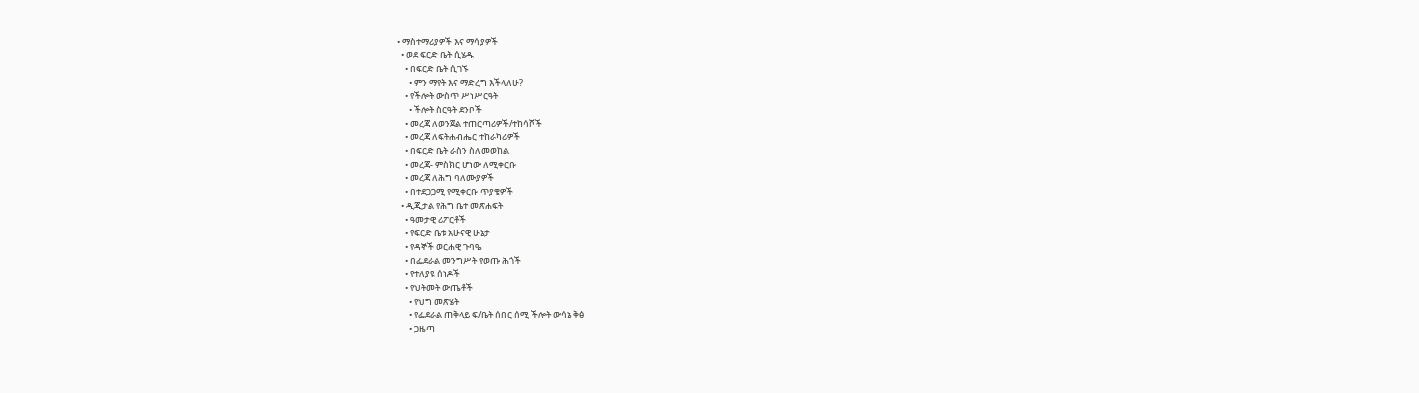• ማስተማሪያዎች እና ማሳያዎች
  • ወደ ፍርድ ቤት ሲሄዱ
    • በፍርድ ቤት ሲገኙ
      • ምን ማየት እና ማድረግ እችላለሁ?
    • የችሎት ውስጥ ሥነሥርዓት
      • ችሎት ስርዓት ደንቦች
    • መረጃ ለወንጀል ተጠርጣሪዎች/ተከሳሾች
    • መረጃ ለፍትሐብሔር ተከራካሪዎች
    • በፍርድ ቤት ራስን ስለመወከል
    • መረጃ- ምስክር ሆነው ለሚቀርቡ
    • መረጃ ለሕግ ባለሙያዎች
    • በተደጋጋሚ የሚቀርቡ ጥያቄዎች
  • ዲጂታል የሕግ ቤተ መጽሐፍት
    • ዓመታዊ ሪፖርቶች
    • የፍርድ ቤቱ አሁናዊ ሁኔታ
    • የዳኞች ወርሐዊ ጉባዔ
    • በፌደራል መንግሥት የወጡ ሕጎች
    • የተለያዩ ሰነዶች
    • የህትመት ውጤቶች
      • የህግ መጽሄት
      • የፌደራል ጠቅላይ ፍ/ቤት ሰበር ሰሚ ችሎት ውሳኔ ቅፅ
      • ጋዜጣ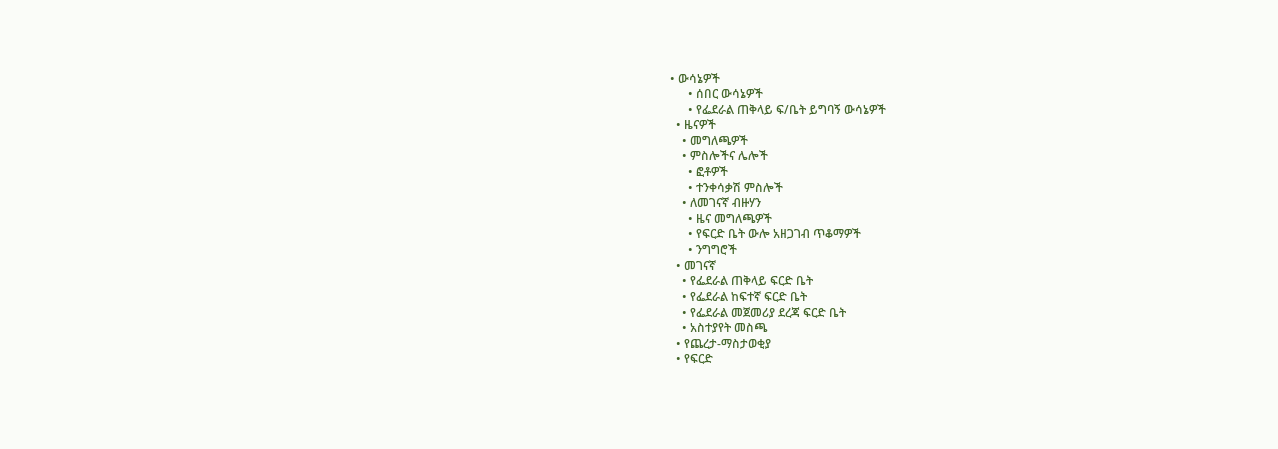• ውሳኔዎች
      • ሰበር ውሳኔዎች
      • የፌደራል ጠቅላይ ፍ/ቤት ይግባኝ ውሳኔዎች
  • ዜናዎች
    • መግለጫዎች
    • ምስሎችና ሌሎች
      • ፎቶዎች
      • ተንቀሳቃሽ ምስሎች
    • ለመገናኛ ብዙሃን
      • ዜና መግለጫዎች
      • የፍርድ ቤት ውሎ አዘጋገብ ጥቆማዎች
      • ንግግሮች
  • መገናኛ
    • የፌደራል ጠቅላይ ፍርድ ቤት
    • የፌደራል ከፍተኛ ፍርድ ቤት
    • የፌደራል መጀመሪያ ደረጃ ፍርድ ቤት
    • አስተያየት መስጫ
  • የጨረታ-ማስታወቂያ
  • የፍርድ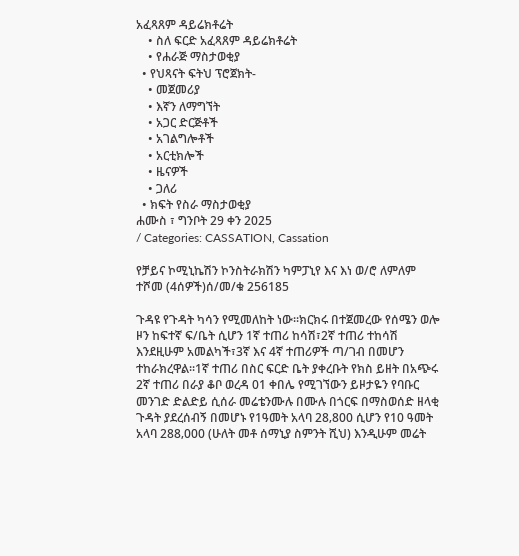አፈጻጸም ዳይሬክቶሬት
    • ስለ ፍርድ አፈጻጸም ዳይሬክቶሬት
    • የሐራጅ ማስታወቂያ
  • የህጻናት ፍትህ ፕሮጀክት-
    • መጀመሪያ
    • እኛን ለማግኘት
    • አጋር ድርጅቶች
    • አገልግሎቶች
    • አርቲክሎች
    • ዜናዎች
    • ጋለሪ
  • ክፍት የስራ ማስታወቂያ
ሐሙስ ፣ ግንቦት 29 ቀን 2025
/ Categories: CASSATION, Cassation

የቻይና ኮሚኒኬሽን ኮንስትራክሽን ካምፓኒየ እና እነ ወ/ሮ ለምለም ተሾመ (4ሰዎች)ሰ/መ/ቁ 256185

ጉዳዩ የጉዳት ካሳን የሚመለከት ነው፡፡ክርክሩ በተጀመረው የሰሜን ወሎ ዞን ከፍተኛ ፍ/ቤት ሲሆን 1ኛ ተጠሪ ከሳሽ፣2ኛ ተጠሪ ተከሳሽ እንደዚሁም አመልካች፣3ኛ እና 4ኛ ተጠሪዎች ጣ/ገብ በመሆን ተከራክረዋል፡፡1ኛ ተጠሪ በስር ፍርድ ቤት ያቀረቡት የክስ ይዘት በአጭሩ 2ኛ ተጠሪ በራያ ቆቦ ወረዳ 01 ቀበሌ የሚገኘውን ይዞታዬን የባቡር መንገድ ድልድይ ሲሰራ መሬቴንሙሉ በሙሉ በጎርፍ በማስወሰድ ዘላቂ ጉዳት ያደረሰብኝ በመሆኑ የ1ዓመት አላባ 28‚800 ሲሆን የ10 ዓመት አላባ 288‚000 (ሁለት መቶ ሰማኒያ ስምንት ሺህ) እንዲሁም መሬት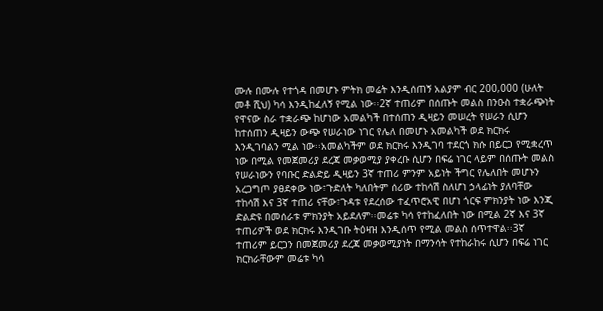ሙሉ በሙሉ የተጎዳ በመሆኑ ምትክ መሬት እንዲሰጠኝ አልያም ብር 200‚000 (ሁለት መቶ ሺህ) ካሳ እንዲከፈለኝ የሚል ነው፡፡2ኛ ተጠሪም በሰጡት መልስ በንዑስ ተቋራጭነት የዋናው ስራ ተቋራጭ ከሆነው አመልካች በተሰጠን ዲዛይን መሠረት የሠራን ሲሆን ከተሰጠን ዲዛይን ውጭ የሠራነው ነገር የሌለ በመሆኑ አመልካች ወደ ክርክሩ እንዲገባልን ሚል ነው፡፡አመልካችም ወደ ክርክሩ እንዲገባ ተደርጎ ክሱ በይርጋ የሚቋረጥ ነው በሚል የመጀመሪያ ደረጃ መቃወሚያ ያቀረቡ ሲሆን በፍሬ ነገር ላይም በሰጡት መልስ የሠራነውን የባቡር ድልድይ ዲዛይን 3ኛ ተጠሪ ምንም አይነት ችግር የሌለበት መሆኑን አረጋግጦ ያፀደቀው ነው፣ጉድለት ካለበትም ሰሪው ተከሳሽ ስለሆነ ኃላፊነት ያለባቸው ተከሳሽ እና 3ኛ ተጠሪ ናቸው፣ጉዳቱ የደረሰው ተፈጥሮአዊ በሆነ ጎርፍ ምክንያት ነው እንጂ ድልድዩ በመሰራቱ ምክንያት አይደለም፡፡መሬቱ ካሳ የተከፈለበት ነው በሚል 2ኛ እና 3ኛ ተጠሪዎች ወደ ክርክሩ እንዲገቡ ትዕዛዝ እንዲሰጥ የሚል መልስ ሰጥተዋል፡፡3ኛ ተጠሪም ይርጋን በመጀመሪያ ደረጃ መቃወሚያነት በማንሳት የተከራከሩ ሲሆን በፍሬ ነገር ክርክራቸውም መሬቱ ካሳ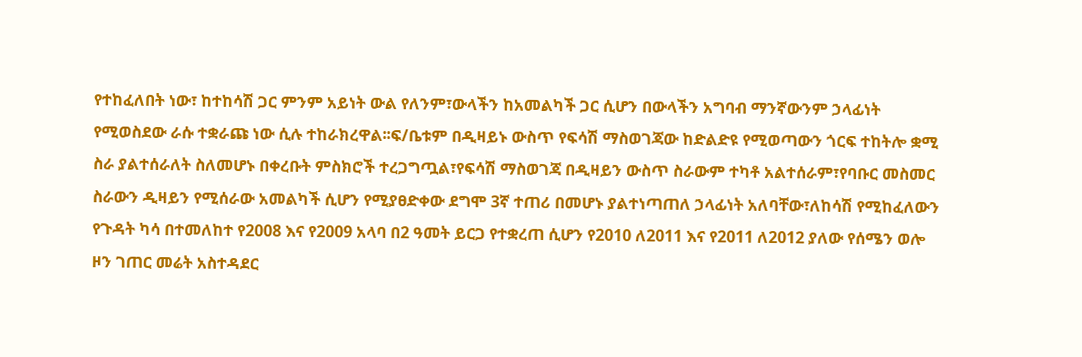የተከፈለበት ነው፣ ከተከሳሽ ጋር ምንም አይነት ውል የለንም፣ውላችን ከአመልካች ጋር ሲሆን በውላችን አግባብ ማንኛውንም ኃላፊነት የሚወስደው ራሱ ተቋራጩ ነው ሲሉ ተከራክረዋል፡፡ፍ/ቤቱም በዲዛይኑ ውስጥ የፍሳሽ ማስወገጃው ከድልድዩ የሚወጣውን ጎርፍ ተከትሎ ቋሚ ስራ ያልተሰራለት ስለመሆኑ በቀረቡት ምስክሮች ተረጋግጧል፣የፍሳሽ ማስወገጃ በዲዛይን ውስጥ ስራውም ተካቶ አልተሰራም፣የባቡር መስመር ስራውን ዲዛይን የሚሰራው አመልካች ሲሆን የሚያፀድቀው ደግሞ 3ኛ ተጠሪ በመሆኑ ያልተነጣጠለ ኃላፊነት አለባቸው፣ለከሳሽ የሚከፈለውን የጉዳት ካሳ በተመለከተ የ2008 እና የ2009 አላባ በ2 ዓመት ይርጋ የተቋረጠ ሲሆን የ2010 ለ2011 እና የ2011 ለ2012 ያለው የሰሜን ወሎ ዞን ገጠር መሬት አስተዳደር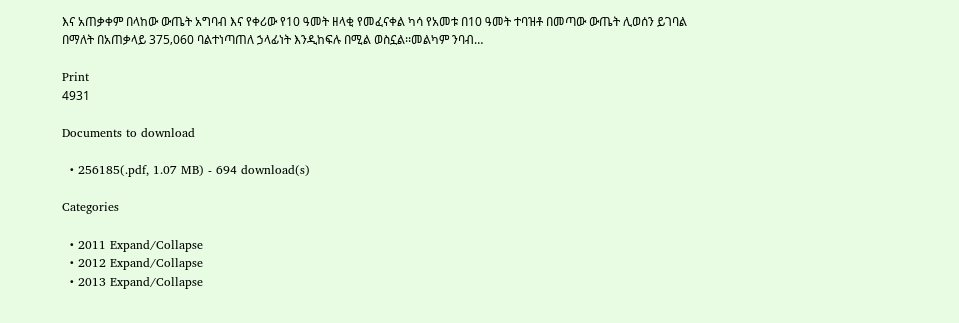እና አጠቃቀም በላከው ውጤት አግባብ እና የቀሪው የ10 ዓመት ዘላቂ የመፈናቀል ካሳ የአመቱ በ10 ዓመት ተባዝቶ በመጣው ውጤት ሊወሰን ይገባል በማለት በአጠቃላይ 375‚060 ባልተነጣጠለ ኃላፊነት እንዲከፍሉ በሚል ወስኗል፡፡መልካም ንባብ…

Print
4931

Documents to download

  • 256185(.pdf, 1.07 MB) - 694 download(s)

Categories

  • 2011 Expand/Collapse
  • 2012 Expand/Collapse
  • 2013 Expand/Collapse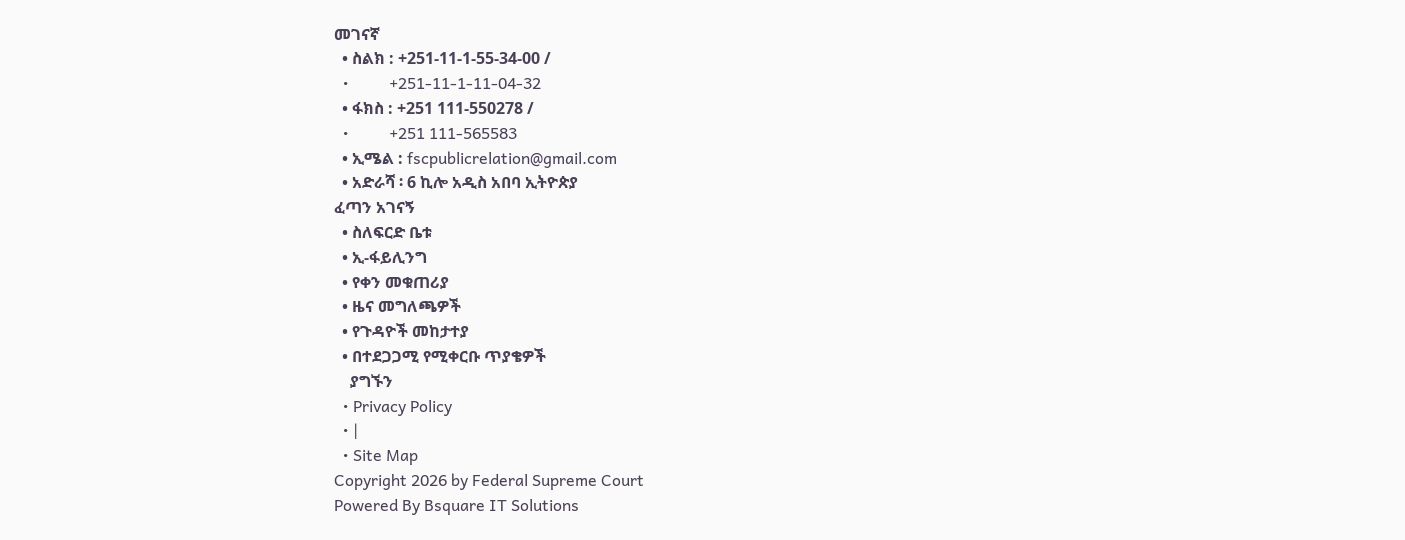መገናኛ
  • ስልክ : +251-11-1-55-34-00 /
  •          +251-11-1-11-04-32
  • ፋክስ : +251 111-550278 /
  •          +251 111-565583
  • ኢሜል : fscpublicrelation@gmail.com
  • አድራሻ ፡ 6 ኪሎ አዲስ አበባ ኢትዮጵያ
ፈጣን አገናኝ
  • ስለፍርድ ቤቱ
  • ኢ-ፋይሊንግ
  • የቀን መቁጠሪያ
  • ዜና መግለጫዎች
  • የጉዳዮች መከታተያ
  • በተደጋጋሚ የሚቀርቡ ጥያቄዎች
    ያግኙን
  • Privacy Policy
  • |
  • Site Map
Copyright 2026 by Federal Supreme Court
Powered By Bsquare IT Solutions